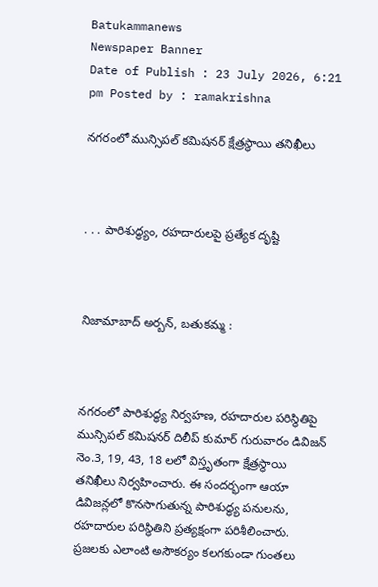Batukammanews
Newspaper Banner
Date of Publish : 23 July 2026, 6:21 pm Posted by : ramakrishna

నగరంలో మున్సిపల్ కమిషనర్ క్షేత్రస్థాయి తనిఖీలు



. . . పారిశుద్ధ్యం, రహదారులపై ప్రత్యేక దృష్టి



నిజామాబాద్ అర్బన్, బతుకమ్మ :



నగరంలో పారిశుద్ధ్య నిర్వహణ, రహదారుల పరిస్థితిపై మున్సిపల్ కమిషనర్ దిలీప్ కుమార్ గురువారం డివిజన్ నెం.3, 19, 43, 18 లలో విస్తృతంగా క్షేత్రస్థాయి తనిఖీలు నిర్వహించారు. ఈ సందర్భంగా ఆయా డివిజన్లలో కొనసాగుతున్న పారిశుద్ధ్య పనులను, రహదారుల పరిస్థితిని ప్రత్యక్షంగా పరిశీలించారు. ప్రజలకు ఎలాంటి అసౌకర్యం కలగకుండా గుంతలు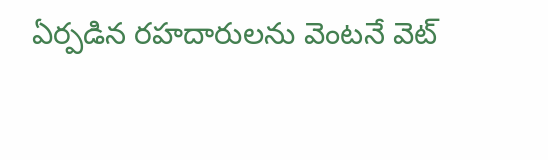ఏర్పడిన రహదారులను వెంటనే వెట్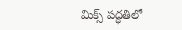మిక్స్ పద్ధతిలో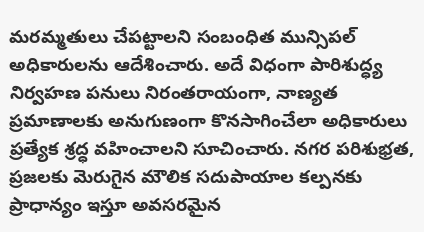మరమ్మతులు చేపట్టాలని సంబంధిత మున్సిపల్ అధికారులను ఆదేశించారు. అదే విధంగా పారిశుద్ధ్య నిర్వహణ పనులు నిరంతరాయంగా, నాణ్యత ప్రమాణాలకు అనుగుణంగా కొనసాగించేలా అధికారులు ప్రత్యేక శ్రద్ధ వహించాలని సూచించారు. నగర పరిశుభ్రత, ప్రజలకు మెరుగైన మౌలిక సదుపాయాల కల్పనకు ప్రాధాన్యం ఇస్తూ అవసరమైన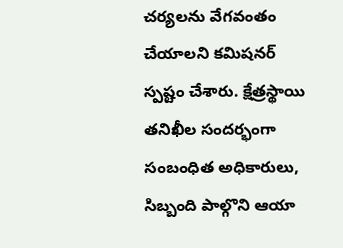చర్యలను వేగవంతం చేయాలని కమిషనర్ స్పష్టం చేశారు. క్షేత్రస్థాయి తనిఖీల సందర్భంగా సంబంధిత అధికారులు, సిబ్బంది పాల్గొని ఆయా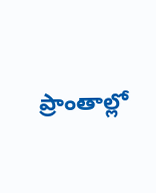ప్రాంతాల్లో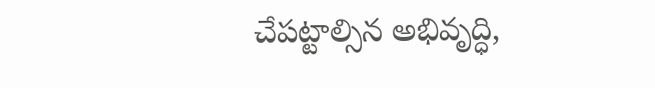చేపట్టాల్సిన అభివృద్ధి,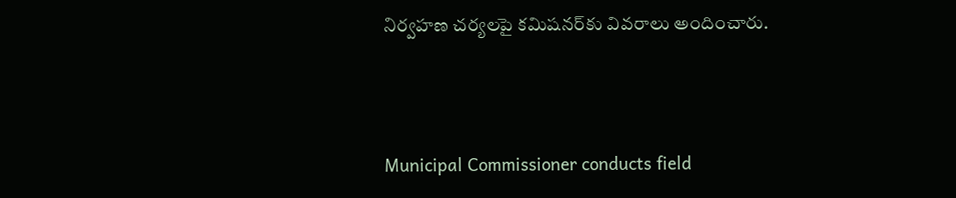నిర్వహణ చర్యలపై కమిషనర్‌కు వివరాలు అందించారు.



Municipal Commissioner conducts field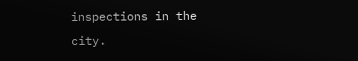inspections in the city.